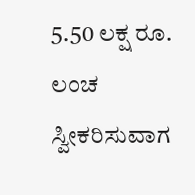5.50 ಲಕ್ಷ ರೂ. ಲಂಚ ಸ್ವೀಕರಿಸುವಾಗ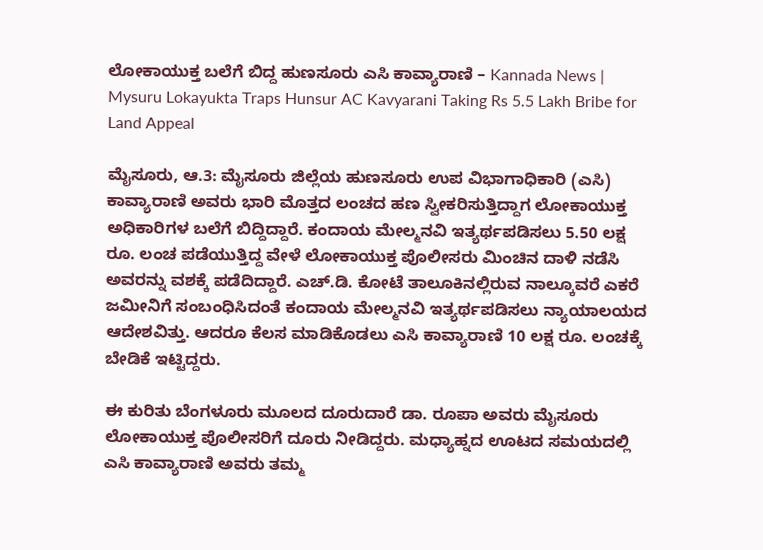ಲೋಕಾಯುಕ್ತ ಬಲೆಗೆ ಬಿದ್ದ ಹುಣಸೂರು ಎಸಿ ಕಾವ್ಯಾರಾಣಿ – Kannada News | Mysuru Lokayukta Traps Hunsur AC Kavyarani Taking Rs 5.5 Lakh Bribe for Land Appeal

ಮೈಸೂರು, ಆ.3: ಮೈಸೂರು ಜಿಲ್ಲೆಯ ಹುಣಸೂರು ಉಪ ವಿಭಾಗಾಧಿಕಾರಿ (ಎಸಿ) ಕಾವ್ಯಾರಾಣಿ ಅವರು ಭಾರಿ ಮೊತ್ತದ ಲಂಚದ ಹಣ ಸ್ವೀಕರಿಸುತ್ತಿದ್ದಾಗ ಲೋಕಾಯುಕ್ತ ಅಧಿಕಾರಿಗಳ ಬಲೆಗೆ ಬಿದ್ದಿದ್ದಾರೆ. ಕಂದಾಯ ಮೇಲ್ಮನವಿ ಇತ್ಯರ್ಥಪಡಿಸಲು 5.50 ಲಕ್ಷ ರೂ. ಲಂಚ ಪಡೆಯುತ್ತಿದ್ದ ವೇಳೆ ಲೋಕಾಯುಕ್ತ ಪೊಲೀಸರು ಮಿಂಚಿನ ದಾಳಿ ನಡೆಸಿ ಅವರನ್ನು ವಶಕ್ಕೆ ಪಡೆದಿದ್ದಾರೆ. ಎಚ್.ಡಿ. ಕೋಟೆ ತಾಲೂಕಿನಲ್ಲಿರುವ ನಾಲ್ಕೂವರೆ ಎಕರೆ ಜಮೀನಿಗೆ ಸಂಬಂಧಿಸಿದಂತೆ ಕಂದಾಯ ಮೇಲ್ಮನವಿ ಇತ್ಯರ್ಥಪಡಿಸಲು ನ್ಯಾಯಾಲಯದ ಆದೇಶವಿತ್ತು. ಆದರೂ ಕೆಲಸ ಮಾಡಿಕೊಡಲು ಎಸಿ ಕಾವ್ಯಾರಾಣಿ 10 ಲಕ್ಷ ರೂ. ಲಂಚಕ್ಕೆ ಬೇಡಿಕೆ ಇಟ್ಟಿದ್ದರು.

ಈ ಕುರಿತು ಬೆಂಗಳೂರು ಮೂಲದ ದೂರುದಾರೆ ಡಾ. ರೂಪಾ ಅವರು ಮೈಸೂರು ಲೋಕಾಯುಕ್ತ ಪೊಲೀಸರಿಗೆ ದೂರು ನೀಡಿದ್ದರು. ಮಧ್ಯಾಹ್ನದ ಊಟದ ಸಮಯದಲ್ಲಿ ಎಸಿ ಕಾವ್ಯಾರಾಣಿ ಅವರು ತಮ್ಮ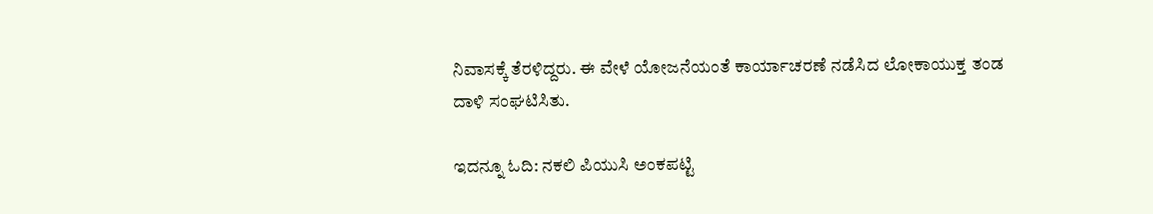ನಿವಾಸಕ್ಕೆ ತೆರಳಿದ್ದರು. ಈ ವೇಳೆ ಯೋಜನೆಯಂತೆ ಕಾರ್ಯಾಚರಣೆ ನಡೆಸಿದ ಲೋಕಾಯುಕ್ತ ತಂಡ ದಾಳಿ ಸಂಘಟಿಸಿತು.

ಇದನ್ನೂ ಓದಿ: ನಕಲಿ ಪಿಯುಸಿ ಅಂಕಪಟ್ಟಿ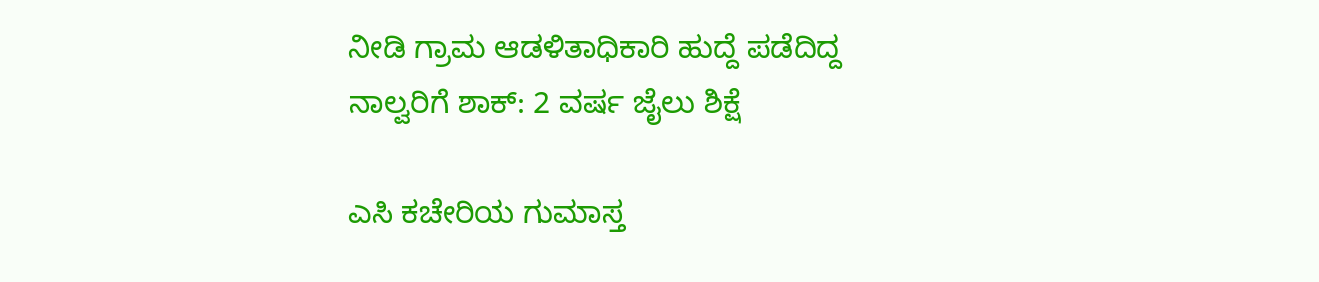ನೀಡಿ ಗ್ರಾಮ ಆಡಳಿತಾಧಿಕಾರಿ ಹುದ್ದೆ ಪಡೆದಿದ್ದ ನಾಲ್ವರಿಗೆ ಶಾಕ್: 2 ವರ್ಷ ಜೈಲು ಶಿಕ್ಷೆ

ಎಸಿ ಕಚೇರಿಯ ಗುಮಾಸ್ತ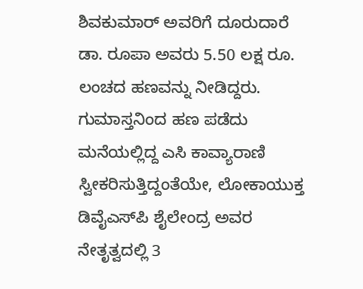ಶಿವಕುಮಾರ್ ಅವರಿಗೆ ದೂರುದಾರೆ ಡಾ. ರೂಪಾ ಅವರು 5.50 ಲಕ್ಷ ರೂ. ಲಂಚದ ಹಣವನ್ನು ನೀಡಿದ್ದರು. ಗುಮಾಸ್ತನಿಂದ ಹಣ ಪಡೆದು ಮನೆಯಲ್ಲಿದ್ದ ಎಸಿ ಕಾವ್ಯಾರಾಣಿ ಸ್ವೀಕರಿಸುತ್ತಿದ್ದಂತೆಯೇ, ಲೋಕಾಯುಕ್ತ ಡಿವೈಎಸ್‌ಪಿ ಶೈಲೇಂದ್ರ ಅವರ ನೇತೃತ್ವದಲ್ಲಿ 3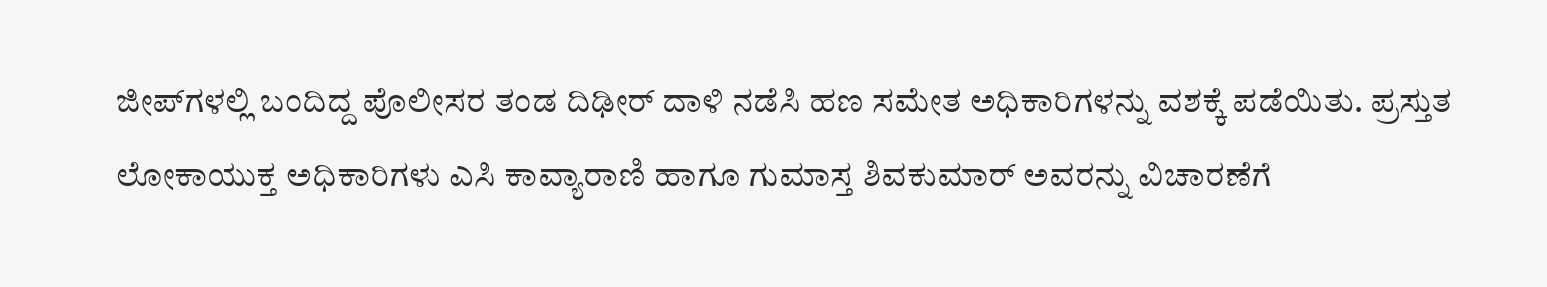ಜೀಪ್‌ಗಳಲ್ಲಿ ಬಂದಿದ್ದ ಪೊಲೀಸರ ತಂಡ ದಿಢೀರ್ ದಾಳಿ ನಡೆಸಿ ಹಣ ಸಮೇತ ಅಧಿಕಾರಿಗಳನ್ನು ವಶಕ್ಕೆ ಪಡೆಯಿತು. ಪ್ರಸ್ತುತ ಲೋಕಾಯುಕ್ತ ಅಧಿಕಾರಿಗಳು ಎಸಿ ಕಾವ್ಯಾರಾಣಿ ಹಾಗೂ ಗುಮಾಸ್ತ ಶಿವಕುಮಾರ್ ಅವರನ್ನು ವಿಚಾರಣೆಗೆ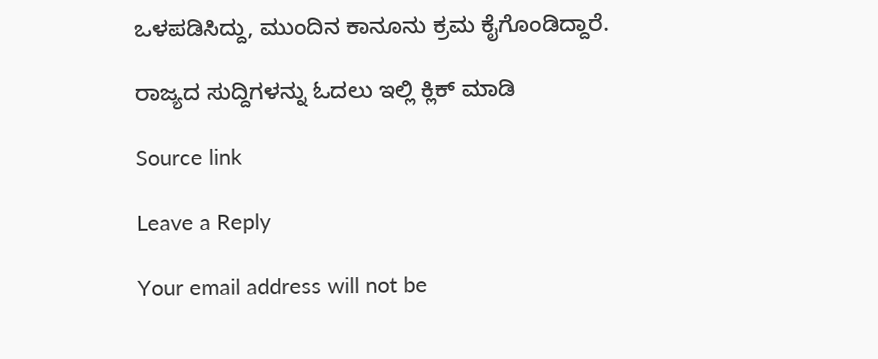ಒಳಪಡಿಸಿದ್ದು, ಮುಂದಿನ ಕಾನೂನು ಕ್ರಮ ಕೈಗೊಂಡಿದ್ದಾರೆ.

ರಾಜ್ಯದ ಸುದ್ದಿಗಳನ್ನು ಓದಲು ಇಲ್ಲಿ ಕ್ಲಿಕ್ ಮಾಡಿ

Source link

Leave a Reply

Your email address will not be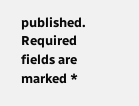published. Required fields are marked *